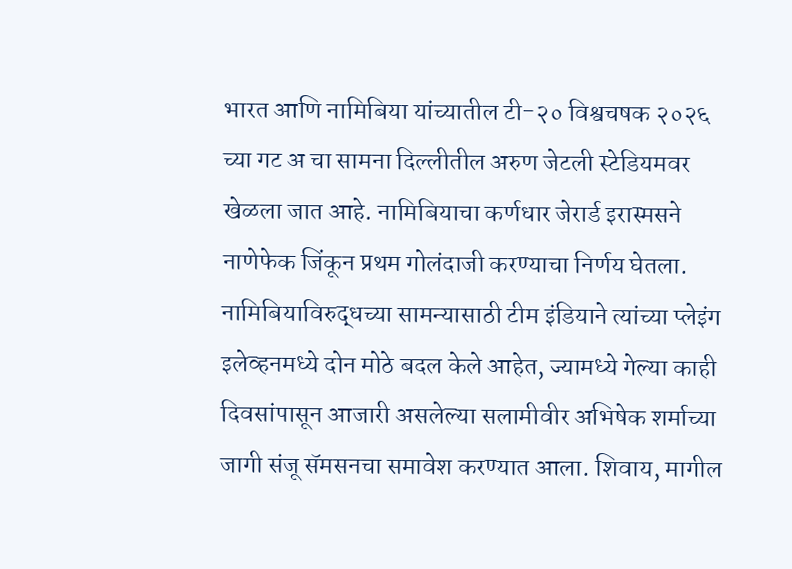भारत आणि नामिबिया यांच्यातील टी-२० विश्वचषक २०२६ च्या गट अ चा सामना दिल्लीतील अरुण जेटली स्टेडियमवर खेळला जात आहे. नामिबियाचा कर्णधार जेरार्ड इरास्मसने नाणेफेक जिंकून प्रथम गोलंदाजी करण्याचा निर्णय घेतला. नामिबियाविरुद्धच्या सामन्यासाठी टीम इंडियाने त्यांच्या प्लेइंग इलेव्हनमध्ये दोन मोठे बदल केले आहेत, ज्यामध्ये गेल्या काही दिवसांपासून आजारी असलेल्या सलामीवीर अभिषेक शर्माच्या जागी संजू सॅमसनचा समावेश करण्यात आला. शिवाय, मागील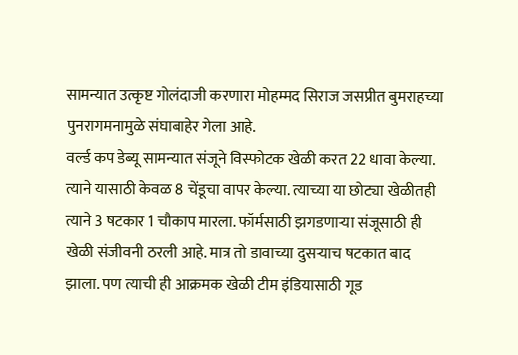सामन्यात उत्कृष्ट गोलंदाजी करणारा मोहम्मद सिराज जसप्रीत बुमराहच्या पुनरागमनामुळे संघाबाहेर गेला आहे.
वर्ल्ड कप डेब्यू सामन्यात संजूने विस्फोटक खेळी करत 22 धावा केल्या. त्याने यासाठी केवळ 8 चेंडूचा वापर केल्या. त्याच्या या छोट्या खेळीतही त्याने 3 षटकार 1 चौकाप मारला. फॉर्मसाठी झगडणाऱ्या संजूसाठी ही खेळी संजीवनी ठरली आहे. मात्र तो डावाच्या दुसऱ्याच षटकात बाद झाला. पण त्याची ही आक्रमक खेळी टीम इंडियासाठी गूड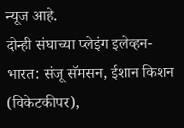न्यूज आहे.
दोन्ही संघाच्या प्लेइंग इलेव्हन-
भारत: संजू सॅमसन, ईशान किशन (विकेटकीपर),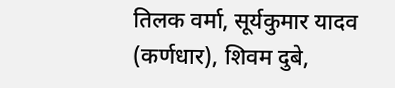तिलक वर्मा, सूर्यकुमार यादव (कर्णधार), शिवम दुबे,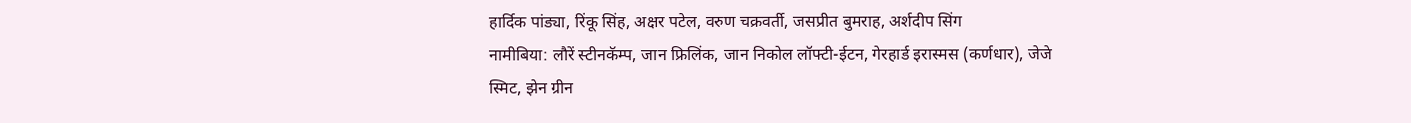हार्दिक पांड्या, रिंकू सिंह, अक्षर पटेल, वरुण चक्रवर्ती, जसप्रीत बुमराह, अर्शदीप सिंग
नामीबिया: लौरें स्टीनकॅम्प, जान फ्रिलिंक, जान निकोल लॉफ्टी-ईटन, गेरहार्ड इरास्मस (कर्णधार), जेजे स्मिट, झेन ग्रीन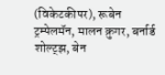(विकेटकीपर), रूबेन ट्रम्पेलमॅन, मालन क्रुगर, बर्नार्ड शोल्ट्झ, बेन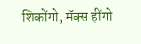शिकोंगो, मॅक्स हींगो